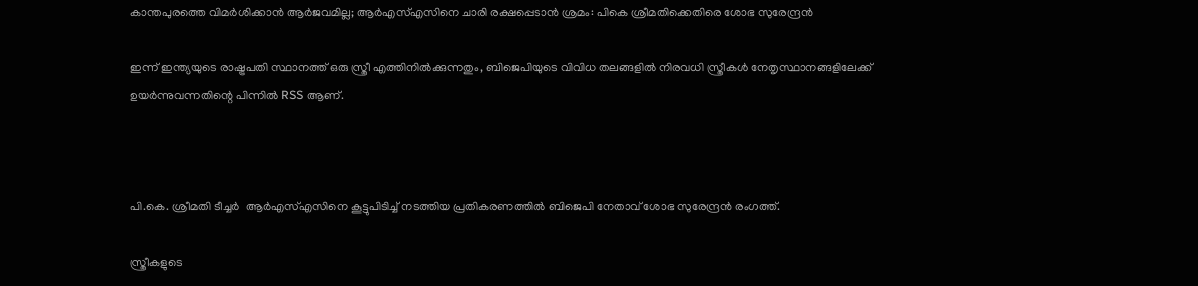കാന്തപുരത്തെ വിമര്‍ശിക്കാന്‍ ആര്‍ജവമില്ല; ആര്‍എസ്എസിനെ ചാരി രക്ഷപ്പെടാന്‍ ശ്രമം: പികെ ശ്രീമതിക്കെതിരെ ശോഭ സുരേന്ദ്രന്‍

ഇന്ന് ഇന്ത്യയുടെ രാഷ്ട്രപതി സ്ഥാനത്ത് ഒരു സ്ത്രീ എത്തിനില്‍ക്കുന്നതും, ബിജെപിയുടെ വിവിധ തലങ്ങളില്‍ നിരവധി സ്ത്രീകള്‍ നേതൃസ്ഥാനങ്ങളിലേക്ക് ഉയര്‍ന്നുവന്നതിന്റെ പിന്നില്‍ RSS ആണ്.



പി.കെ. ശ്രീമതി ടീച്ചര്‍  ആര്‍എസ്എസിനെ കൂട്ടുപിടിച്ച് നടത്തിയ പ്രതികരണത്തില്‍ ബിജെപി നേതാവ് ശോഭ സുരേന്ദ്രന്‍ രംഗത്ത്.

സ്ത്രീകളുടെ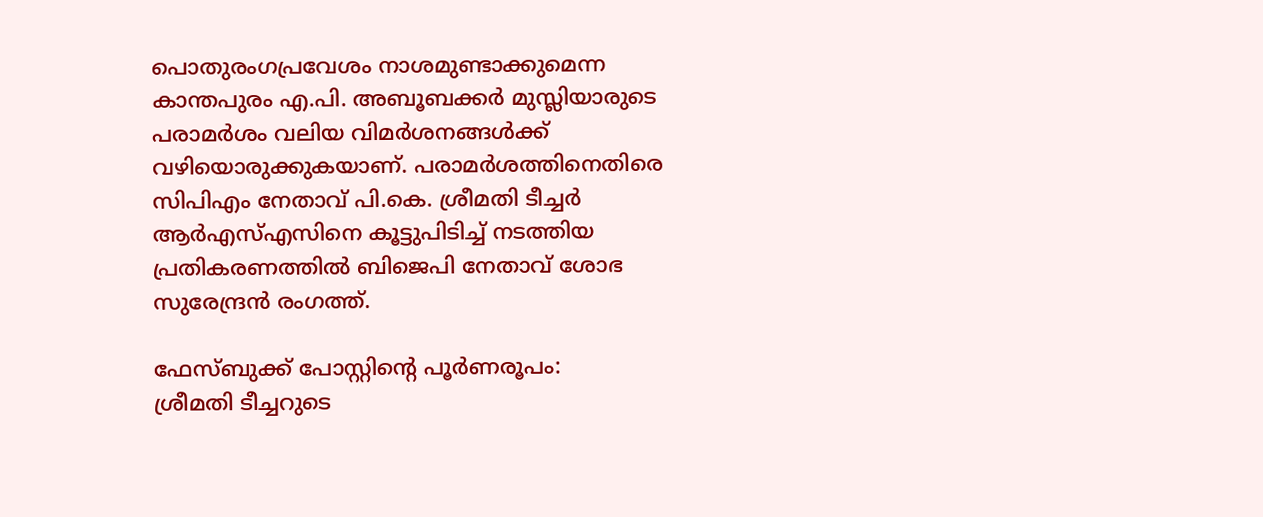പൊതുരംഗപ്രവേശം നാശമുണ്ടാക്കുമെന്ന കാന്തപുരം എ.പി. അബൂബക്കര്‍ മുസ്ലിയാരുടെ പരാമര്‍ശം വലിയ വിമര്‍ശനങ്ങള്‍ക്ക് വഴിയൊരുക്കുകയാണ്. പരാമര്‍ശത്തിനെതിരെ സിപിഎം നേതാവ് പി.കെ. ശ്രീമതി ടീച്ചര്‍  ആര്‍എസ്എസിനെ കൂട്ടുപിടിച്ച് നടത്തിയ പ്രതികരണത്തില്‍ ബിജെപി നേതാവ് ശോഭ സുരേന്ദ്രന്‍ രംഗത്ത്.

ഫേസ്ബുക്ക് പോസ്റ്റിന്റെ പൂര്‍ണരൂപം:
ശ്രീമതി ടീച്ചറുടെ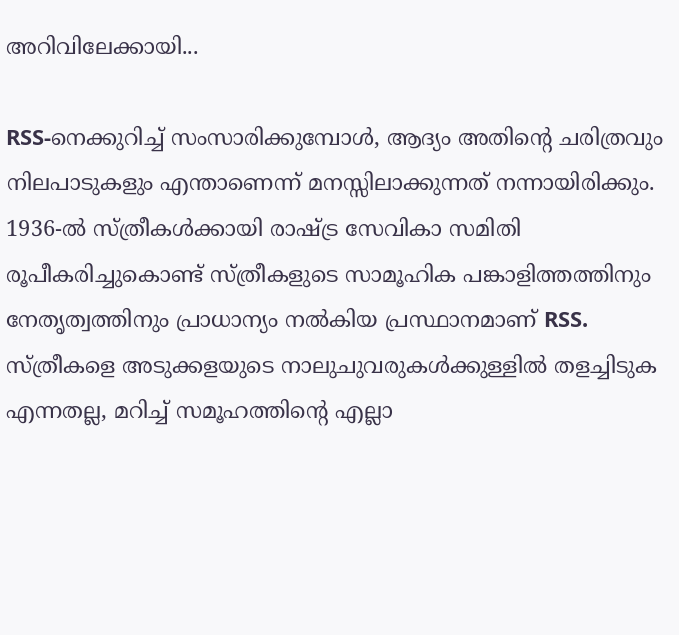അറിവിലേക്കായി...

RSS-നെക്കുറിച്ച് സംസാരിക്കുമ്പോള്‍, ആദ്യം അതിന്റെ ചരിത്രവും നിലപാടുകളും എന്താണെന്ന് മനസ്സിലാക്കുന്നത് നന്നായിരിക്കും.
1936-ല്‍ സ്ത്രീകള്‍ക്കായി രാഷ്ട്ര സേവികാ സമിതി രൂപീകരിച്ചുകൊണ്ട് സ്ത്രീകളുടെ സാമൂഹിക പങ്കാളിത്തത്തിനും നേതൃത്വത്തിനും പ്രാധാന്യം നല്‍കിയ പ്രസ്ഥാനമാണ് RSS.
സ്ത്രീകളെ അടുക്കളയുടെ നാലുചുവരുകള്‍ക്കുള്ളില്‍ തളച്ചിടുക എന്നതല്ല, മറിച്ച് സമൂഹത്തിന്റെ എല്ലാ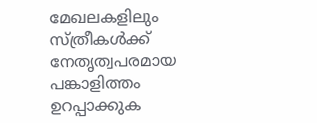മേഖലകളിലും സ്ത്രീകള്‍ക്ക് നേതൃത്വപരമായ പങ്കാളിത്തം ഉറപ്പാക്കുക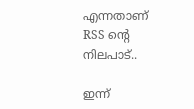എന്നതാണ് RSS ന്റെ നിലപാട്..

ഇന്ന്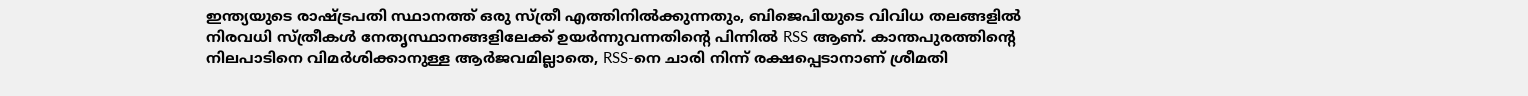ഇന്ത്യയുടെ രാഷ്ട്രപതി സ്ഥാനത്ത് ഒരു സ്ത്രീ എത്തിനില്‍ക്കുന്നതും, ബിജെപിയുടെ വിവിധ തലങ്ങളില്‍ നിരവധി സ്ത്രീകള്‍ നേതൃസ്ഥാനങ്ങളിലേക്ക് ഉയര്‍ന്നുവന്നതിന്റെ പിന്നില്‍ RSS ആണ്. കാന്തപുരത്തിന്റെ നിലപാടിനെ വിമര്‍ശിക്കാനുള്ള ആര്‍ജവമില്ലാതെ, RSS-നെ ചാരി നിന്ന് രക്ഷപ്പെടാനാണ് ശ്രീമതി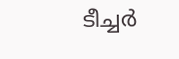ടീച്ചര്‍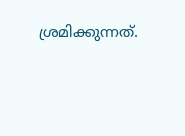ശ്രമിക്കുന്നത്.